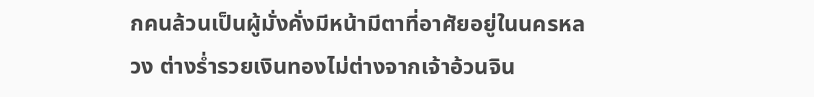กคนล้วนเป็นผู้มั่งคั่งมีหน้ามีตาที่อาศัยอยู่ในนครหลวง ต่างร่ำรวยเงินทองไม่ต่างจากเจ้าอ้วนจิน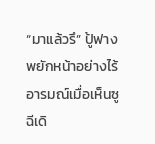“มาแล้วรึ” ปู้ฟางพยักหน้าอย่างไร้อารมณ์เมื่อเห็นซูฉีเดิ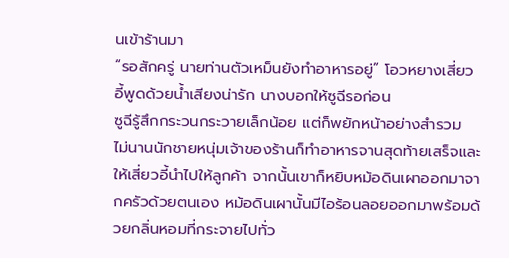นเข้าร้านมา
“รอสักครู่ นายท่านตัวเหม็นยังทำอาหารอยู่” โอวหยางเสี่ยวอี้พูดด้วยน้ำเสียงน่ารัก นางบอกให้ซูฉีรอก่อน
ซูฉีรู้สึกกระวนกระวายเล็กน้อย แต่ก็พยักหน้าอย่างสำรวม
ไม่นานนักชายหนุ่มเจ้าของร้านก็ทำอาหารจานสุดท้ายเสร็จและให้เสี่ยวอี้นำไปให้ลูกค้า จากนั้นเขาก็หยิบหม้อดินเผาออกมาจากครัวด้วยตนเอง หม้อดินเผานั้นมีไอร้อนลอยออกมาพร้อมด้วยกลิ่นหอมที่กระจายไปทั่ว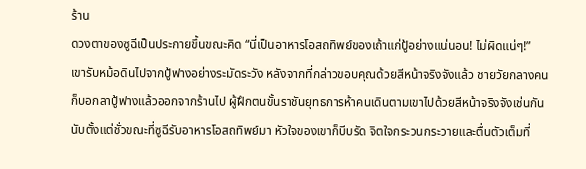ร้าน
ดวงตาของซูฉีเป็นประกายขึ้นขณะคิด “นี่เป็นอาหารโอสถทิพย์ของเถ้าแก่ปู้อย่างแน่นอน! ไม่ผิดแน่ๆ!”
เขารับหม้อดินไปจากปู้ฟางอย่างระมัดระวัง หลังจากที่กล่าวขอบคุณด้วยสีหน้าจริงจังแล้ว ชายวัยกลางคนก็บอกลาปู้ฟางแล้วออกจากร้านไป ผู้ฝึกตนขั้นราชันยุทธการห้าคนเดินตามเขาไปด้วยสีหน้าจริงจังเช่นกัน
นับตั้งแต่ชั่วขณะที่ซูฉีรับอาหารโอสถทิพย์มา หัวใจของเขาก็บีบรัด จิตใจกระวนกระวายและตื่นตัวเต็มที่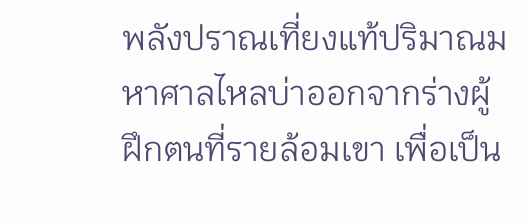พลังปราณเที่ยงแท้ปริมาณมหาศาลไหลบ่าออกจากร่างผู้ฝึกตนที่รายล้อมเขา เพื่อเป็น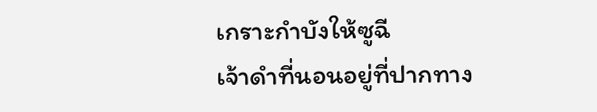เกราะกำบังให้ซูฉี
เจ้าดำที่นอนอยู่ที่ปากทาง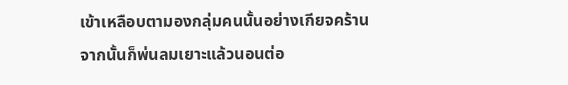เข้าเหลือบตามองกลุ่มคนนั้นอย่างเกียจคร้าน จากนั้นก็พ่นลมเยาะแล้วนอนต่อ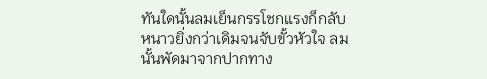ทันใดนั้นลมเย็นกรรโชกแรงก็กลับหนาวยิ่งกว่าเดิมจนจับขั้วหัวใจ ลมนั้นพัดมาจากปากทาง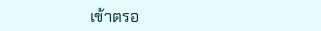เข้าตรอ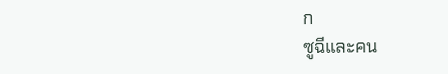ก
ซูฉีและคน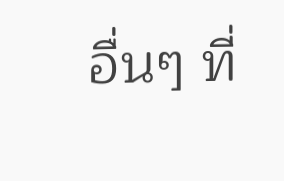อื่นๆ ที่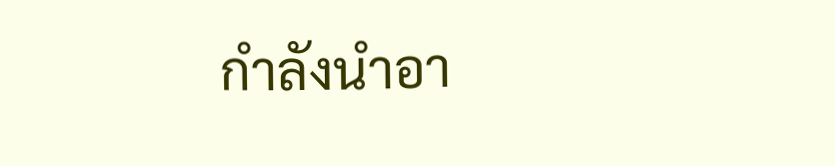กำลังนำอา